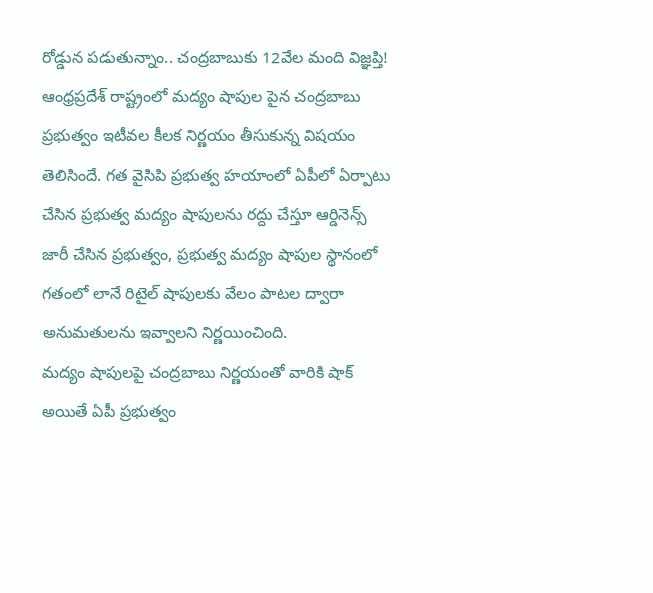రోడ్డున పడుతున్నాం.. చంద్రబాబుకు 12వేల మంది విజ్ఞప్తి!
ఆంధ్రప్రదేశ్ రాష్ట్రంలో మద్యం షాపుల పైన చంద్రబాబు ప్రభుత్వం ఇటీవల కీలక నిర్ణయం తీసుకున్న విషయం తెలిసిందే. గత వైసిపి ప్రభుత్వ హయాంలో ఏపీలో ఏర్పాటు చేసిన ప్రభుత్వ మద్యం షాపులను రద్దు చేస్తూ ఆర్డినెన్స్ జారీ చేసిన ప్రభుత్వం, ప్రభుత్వ మద్యం షాపుల స్థానంలో గతంలో లానే రిటైల్ షాపులకు వేలం పాటల ద్వారా అనుమతులను ఇవ్వాలని నిర్ణయించింది.
మద్యం షాపులపై చంద్రబాబు నిర్ణయంతో వారికి షాక్
అయితే ఏపీ ప్రభుత్వం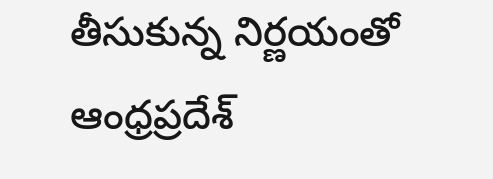తీసుకున్న నిర్ణయంతో ఆంధ్రప్రదేశ్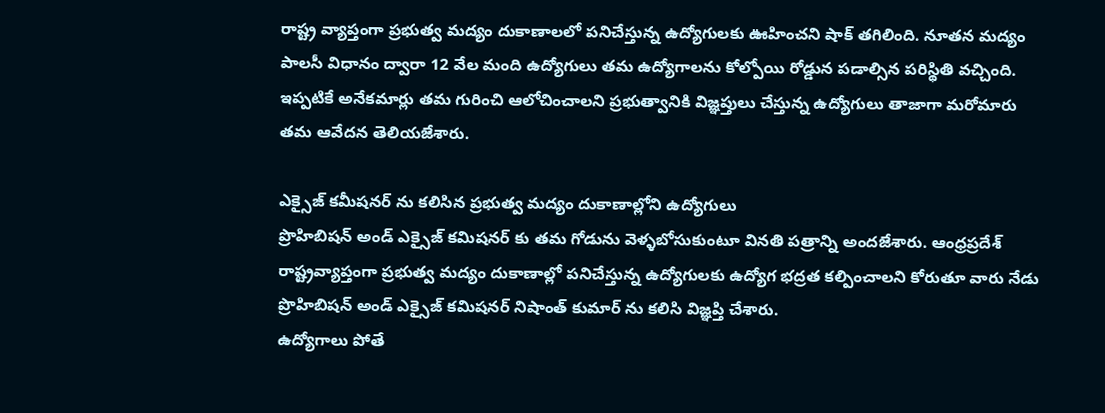రాష్ట్ర వ్యాప్తంగా ప్రభుత్వ మద్యం దుకాణాలలో పనిచేస్తున్న ఉద్యోగులకు ఊహించని షాక్ తగిలింది. నూతన మద్యం పాలసీ విధానం ద్వారా 12 వేల మంది ఉద్యోగులు తమ ఉద్యోగాలను కోల్పోయి రోడ్డున పడాల్సిన పరిస్థితి వచ్చింది. ఇప్పటికే అనేకమార్లు తమ గురించి ఆలోచించాలని ప్రభుత్వానికి విజ్ఞప్తులు చేస్తున్న ఉద్యోగులు తాజాగా మరోమారు తమ ఆవేదన తెలియజేశారు.

ఎక్సైజ్ కమీషనర్ ను కలిసిన ప్రభుత్వ మద్యం దుకాణాల్లోని ఉద్యోగులు
ప్రొహిబిషన్ అండ్ ఎక్సైజ్ కమిషనర్ కు తమ గోడును వెళ్ళబోసుకుంటూ వినతి పత్రాన్ని అందజేశారు. ఆంధ్రప్రదేశ్ రాష్ట్రవ్యాప్తంగా ప్రభుత్వ మద్యం దుకాణాల్లో పనిచేస్తున్న ఉద్యోగులకు ఉద్యోగ భద్రత కల్పించాలని కోరుతూ వారు నేడు ప్రొహిబిషన్ అండ్ ఎక్సైజ్ కమిషనర్ నిషాంత్ కుమార్ ను కలిసి విజ్ఞప్తి చేశారు.
ఉద్యోగాలు పోతే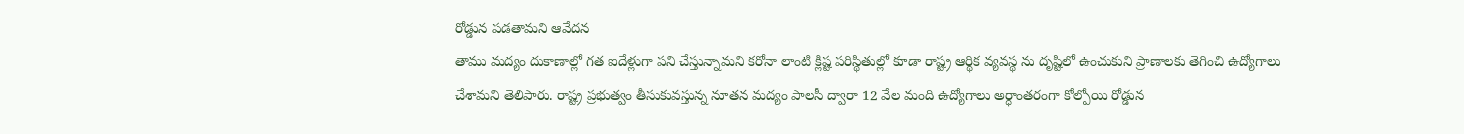రోడ్డున పడతామని ఆవేదన
తాము మద్యం దుకాణాల్లో గత ఐదేళ్లుగా పని చేస్తున్నామని కరోనా లాంటి క్లిష్ట పరిస్థితుల్లో కూడా రాష్ట్ర ఆర్థిక వ్యవస్థ ను దృష్టిలో ఉంచుకుని ప్రాణాలకు తెగించి ఉద్యోగాలు చేశామని తెలిపారు. రాష్ట్ర ప్రభుత్వం తీసుకువస్తున్న నూతన మద్యం పాలసీ ద్వారా 12 వేల మంది ఉద్యోగాలు అర్ధాంతరంగా కోల్పోయి రోడ్డున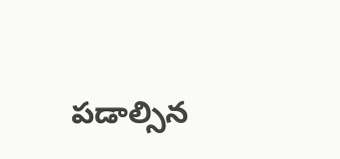పడాల్సిన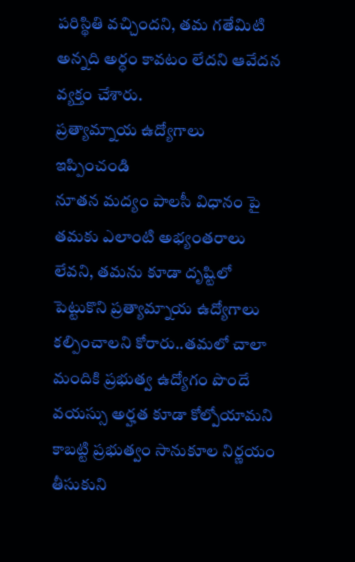పరిస్థితి వచ్చిందని, తమ గతేమిటి అన్నది అర్ధం కావటం లేదని ఆవేదన వ్యక్తం చేశారు.
ప్రత్యామ్నాయ ఉద్యోగాలు ఇప్పించండి
నూతన మద్యం పాలసీ విధానం పై తమకు ఎలాంటి అభ్యంతరాలు లేవని, తమను కూడా దృష్టిలో పెట్టుకొని ప్రత్యామ్నాయ ఉద్యోగాలు కల్పించాలని కోరారు..తమలో చాలా మందికి ప్రభుత్వ ఉద్యోగం పొందే వయస్సు అర్హత కూడా కోల్పోయామని కాబట్టి ప్రభుత్వం సానుకూల నిర్ణయం తీసుకుని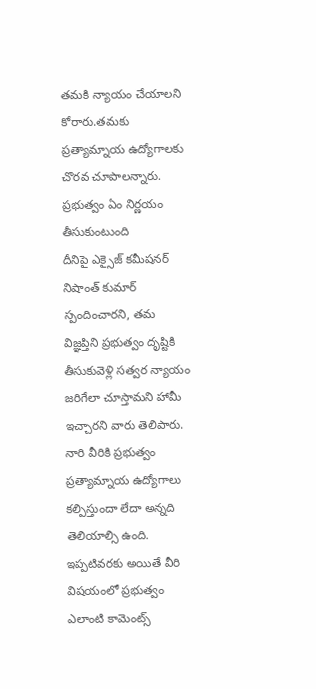తమకి న్యాయం చేయాలని కోరారు.తమకు ప్రత్యామ్నాయ ఉద్యోగాలకు చొరవ చూపాలన్నారు.
ప్రభుత్వం ఏం నిర్ణయం తీసుకుంటుంది
దీనిపై ఎక్సైజ్ కమీషనర్ నిషాంత్ కుమార్ స్పందించారని, తమ విజ్ఞప్తిని ప్రభుత్వం దృష్టికి తీసుకువెళ్లి సత్వర న్యాయం జరిగేలా చూస్తామని హామీ ఇచ్చారని వారు తెలిపారు. నారి వీరికి ప్రభుత్వం ప్రత్యామ్నాయ ఉద్యోగాలు కల్పిస్తుందా లేదా అన్నది తెలియాల్సి ఉంది. ఇప్పటివరకు అయితే వీరి విషయంలో ప్రభుత్వం ఎలాంటి కామెంట్స్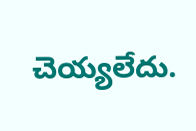చెయ్యలేదు.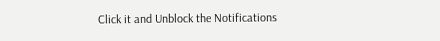Click it and Unblock the Notifications